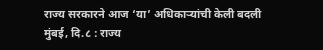राज्य सरकारने आज ‘या’ अधिकाऱ्यांची केली बदली
मुंबई, दि.८ : राज्य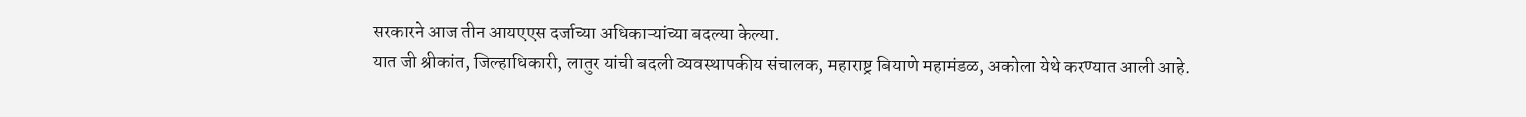सरकारने आज तीन आयएएस दर्जाच्या अधिकाऱ्यांच्या बदल्या केल्या.
यात जी श्रीकांत, जिल्हाधिकारी, लातुर यांची बदली व्यवस्थापकीय संचालक, महाराष्ट्र बियाणे महामंडळ, अकोला येथे करण्यात आली आहे.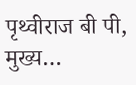पृथ्वीराज बी पी, मुख्य…